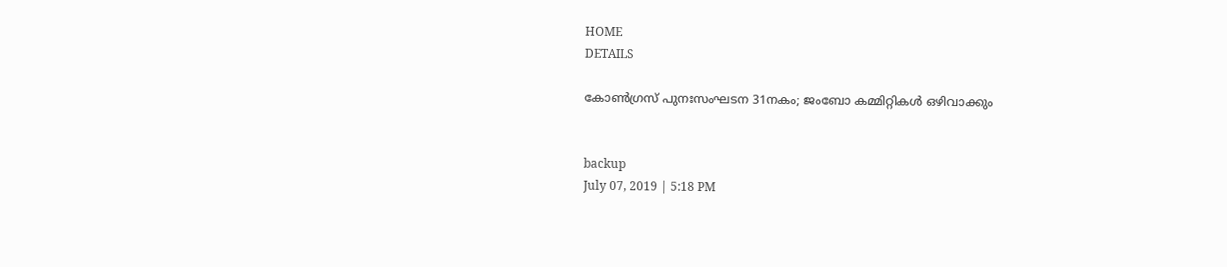HOME
DETAILS

കോണ്‍ഗ്രസ് പുനഃസംഘടന 31നകം; ജംബോ കമ്മിറ്റികള്‍ ഒഴിവാക്കും


backup
July 07, 2019 | 5:18 PM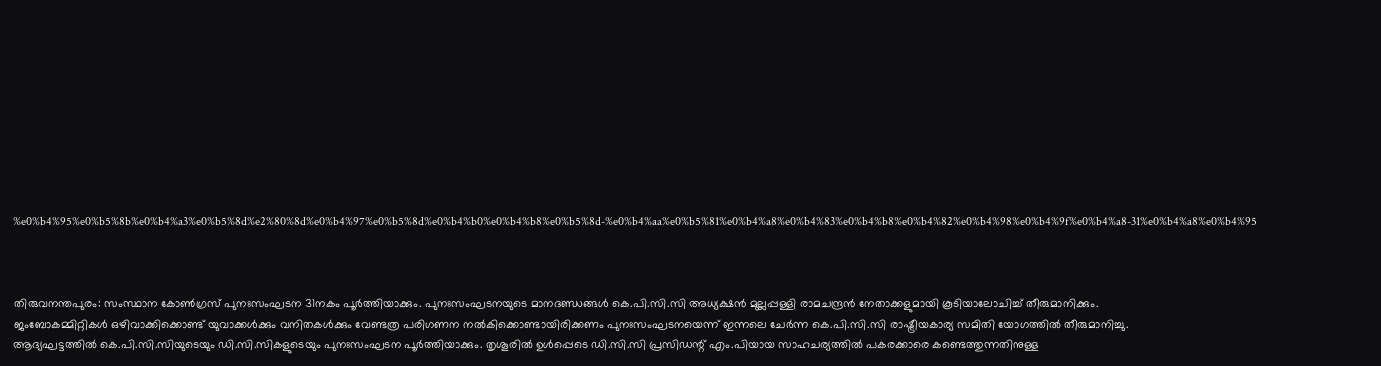%e0%b4%95%e0%b5%8b%e0%b4%a3%e0%b5%8d%e2%80%8d%e0%b4%97%e0%b5%8d%e0%b4%b0%e0%b4%b8%e0%b5%8d-%e0%b4%aa%e0%b5%81%e0%b4%a8%e0%b4%83%e0%b4%b8%e0%b4%82%e0%b4%98%e0%b4%9f%e0%b4%a8-31%e0%b4%a8%e0%b4%95



തിരുവനന്തപുരം: സംസ്ഥാന കോണ്‍ഗ്രസ് പുനഃസംഘടന 31നകം പൂര്‍ത്തിയാക്കും. പുനഃസംഘടനയുടെ മാനദണ്ഡങ്ങള്‍ കെ.പി.സി.സി അധ്യക്ഷന്‍ മുല്ലപ്പള്ളി രാമചന്ദ്രന്‍ നേതാക്കളുമായി കൂടിയാലോചിച്ച് തീരുമാനിക്കും.
ജംബോകമ്മിറ്റികള്‍ ഒഴിവാക്കിക്കൊണ്ട് യുവാക്കള്‍ക്കും വനിതകള്‍ക്കും വേണ്ടത്ര പരിഗണന നല്‍കിക്കൊണ്ടായിരിക്കണം പുനഃസംഘടനയെന്ന് ഇന്നലെ ചേര്‍ന്ന കെ.പി.സി.സി രാഷ്ട്രീയകാര്യ സമിതി യോഗത്തില്‍ തീരുമാനിച്ചു.
ആദ്യഘട്ടത്തില്‍ കെ.പി.സി.സിയുടെയും ഡി.സി.സികളുടെയും പുനഃസംഘടന പൂര്‍ത്തിയാക്കും. തൃശൂരില്‍ ഉള്‍പ്പെടെ ഡി.സി.സി പ്രസിഡന്റ് എം.പിയായ സാഹചര്യത്തില്‍ പകരക്കാരെ കണ്ടെത്തുന്നതിനുള്ള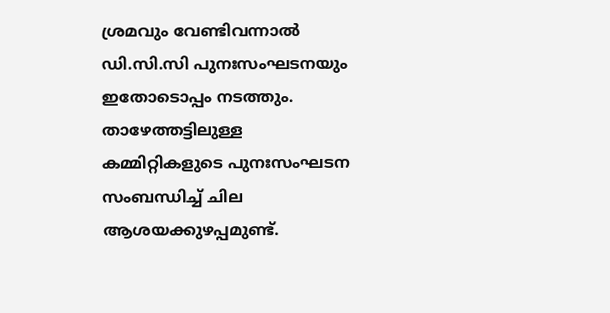ശ്രമവും വേണ്ടിവന്നാല്‍ ഡി.സി.സി പുനഃസംഘടനയും ഇതോടൊപ്പം നടത്തും. താഴേത്തട്ടിലുള്ള കമ്മിറ്റികളുടെ പുനഃസംഘടന സംബന്ധിച്ച് ചില ആശയക്കുഴപ്പമുണ്ട്.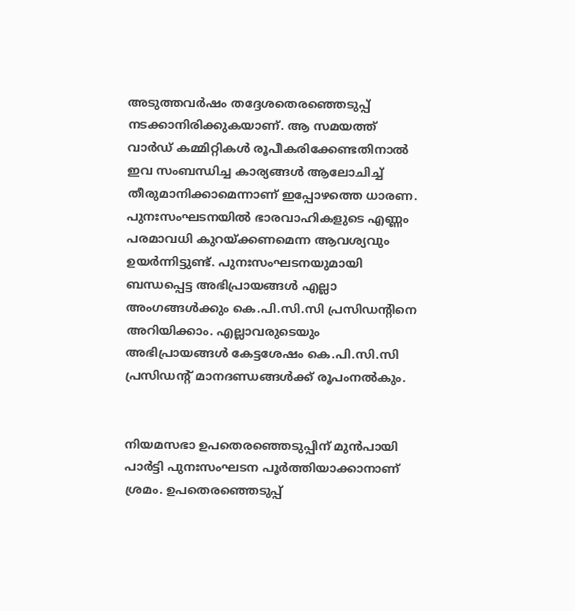അടുത്തവര്‍ഷം തദ്ദേശതെരഞ്ഞെടുപ്പ് നടക്കാനിരിക്കുകയാണ്. ആ സമയത്ത് വാര്‍ഡ് കമ്മിറ്റികള്‍ രൂപീകരിക്കേണ്ടതിനാല്‍ ഇവ സംബന്ധിച്ച കാര്യങ്ങള്‍ ആലോചിച്ച് തീരുമാനിക്കാമെന്നാണ് ഇപ്പോഴത്തെ ധാരണ.
പുനഃസംഘടനയില്‍ ഭാരവാഹികളുടെ എണ്ണം പരമാവധി കുറയ്ക്കണമെന്ന ആവശ്യവും ഉയര്‍ന്നിട്ടുണ്ട്. പുനഃസംഘടനയുമായി ബന്ധപ്പെട്ട അഭിപ്രായങ്ങള്‍ എല്ലാ അംഗങ്ങള്‍ക്കും കെ.പി.സി.സി പ്രസിഡന്റിനെ അറിയിക്കാം. എല്ലാവരുടെയും അഭിപ്രായങ്ങള്‍ കേട്ടശേഷം കെ.പി.സി.സി പ്രസിഡന്റ് മാനദണ്ഡങ്ങള്‍ക്ക് രൂപംനല്‍കും.


നിയമസഭാ ഉപതെരഞ്ഞെടുപ്പിന് മുന്‍പായി പാര്‍ട്ടി പുനഃസംഘടന പൂര്‍ത്തിയാക്കാനാണ് ശ്രമം. ഉപതെരഞ്ഞെടുപ്പ്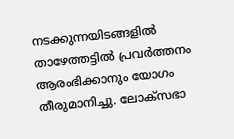നടക്കുന്നയിടങ്ങളില്‍ താഴേത്തട്ടില്‍ പ്രവര്‍ത്തനം ആരംഭിക്കാനും യോഗം തീരുമാനിച്ചു. ലോക്‌സഭാ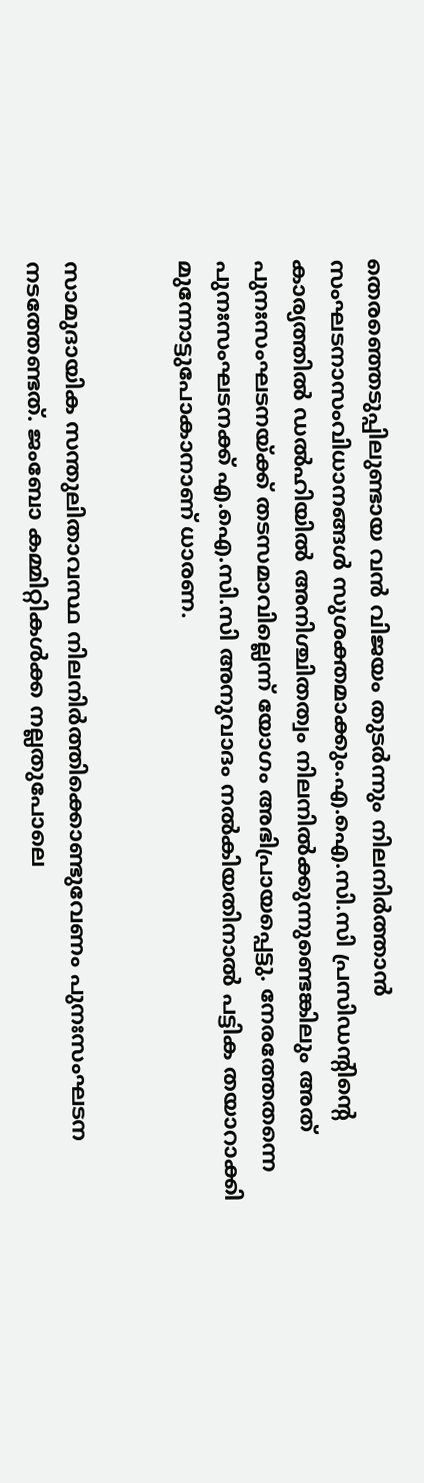തെരഞ്ഞെടുപ്പിലുണ്ടായ വന്‍ വിജയം തുടര്‍ന്നും നിലനിര്‍ത്താന്‍ സംഘടനാസംവിധാനങ്ങള്‍ സുശക്തമാക്കും.എ.ഐ.സി.സി പ്രസിഡന്റിന്റെ കാര്യത്തില്‍ ഡല്‍ഹിയില്‍ അനിശ്ചിതത്വം നിലനില്‍ക്കുന്നുണ്ടെങ്കിലും അത് പുനഃസംഘടനയ്ക്ക് തടസമാവില്ലെന്ന് യോഗം അഭിപ്രായപ്പെട്ടു. നേരത്തേതന്നെ പുനഃസംഘടനക്ക് എ.ഐ.സി.സി അനുവാദം നല്‍കിയതിനാല്‍ പട്ടിക തയാറാക്കി മുന്നോട്ടുപോകാനാണ് ധാരണ.


സാമുദായിക സന്തുലിതാവസ്ഥ നിലനിര്‍ത്തിക്കൊണ്ടുവേണം പുനഃസംഘടന നടത്തേണ്ടത്. ജംബോ കമ്മിറ്റികള്‍ക്ക നല്ലതുപോലെ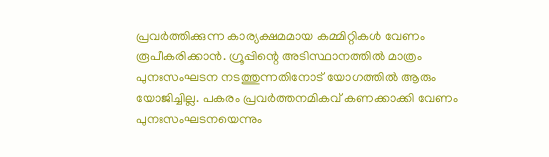പ്രവര്‍ത്തിക്കുന്ന കാര്യക്ഷമമായ കമ്മിറ്റികള്‍ വേണം രൂപീകരിക്കാന്‍. ഗ്രൂപ്പിന്റെ അടിസ്ഥാനത്തില്‍ മാത്രം പുനഃസംഘടന നടത്തുന്നതിനോട് യോഗത്തില്‍ ആരും യോജിച്ചില്ല. പകരം പ്രവര്‍ത്തനമികവ് കണക്കാക്കി വേണം പുനഃസംഘടനയെന്നും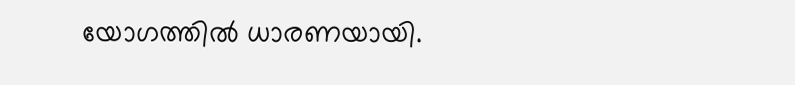യോഗത്തില്‍ ധാരണയായി.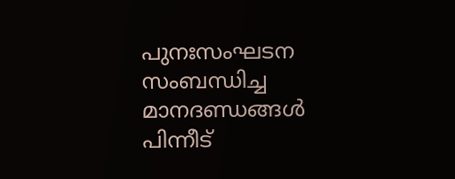പുനഃസംഘടന സംബന്ധിച്ച മാനദണ്ഡങ്ങള്‍ പിന്നീട്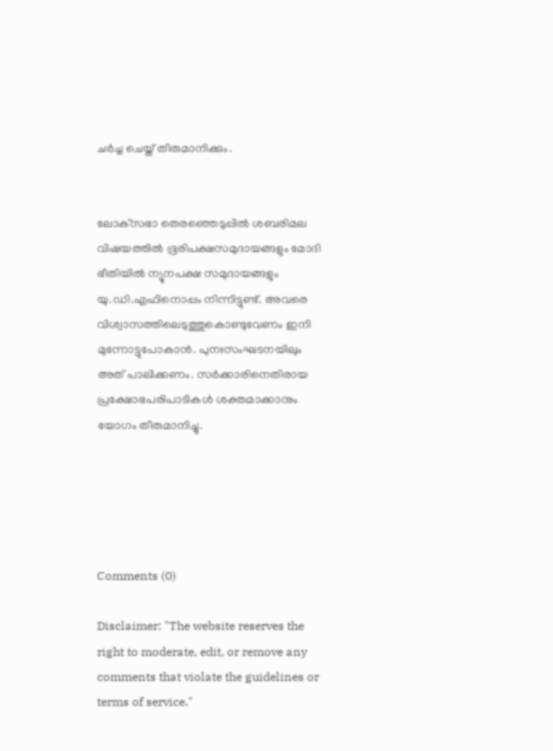ചര്‍ച്ച ചെയ്ത് തീരുമാനിക്കും.


ലോക്‌സഭാ തെരഞ്ഞെടുപ്പില്‍ ശബരിമല വിഷയത്തില്‍ ഭൂരിപക്ഷസമുദായങ്ങളും മോദി ഭീതിയില്‍ ന്യൂനപക്ഷ സമുദായങ്ങളും യു.ഡി.എഫിനൊപ്പം നിന്നിട്ടുണ്ട്. അവരെ വിശ്വാസത്തിലെടുത്തുകൊണ്ടുവേണം ഇനി മുന്നോട്ടുപോകാന്‍. പുനഃസംഘടനയിലും അത് പാലിക്കണം. സര്‍ക്കാരിനെതിരായ പ്രക്ഷോഭപരിപാടികള്‍ ശക്തമാക്കാനും യോഗം തീരുമാനിച്ചു.





Comments (0)

Disclaimer: "The website reserves the right to moderate, edit, or remove any comments that violate the guidelines or terms of service."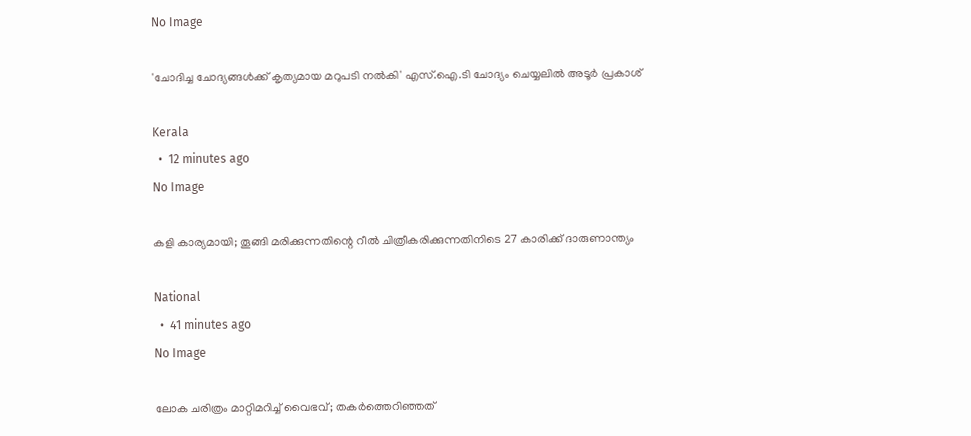No Image

'ചോദിച്ച ചോദ്യങ്ങള്‍ക്ക് കൃത്യമായ മറുപടി നല്‍കി' എസ്.ഐ.ടി ചോദ്യം ചെയ്യലില്‍ അടൂര്‍ പ്രകാശ്

Kerala
  •  12 minutes ago
No Image

കളി കാര്യമായി; തൂങ്ങി മരിക്കുന്നതിന്റെ റീല്‍ ചിത്രീകരിക്കുന്നതിനിടെ 27 കാരിക്ക് ദാരുണാന്ത്യം

National
  •  41 minutes ago
No Image

ലോക ചരിത്രം മാറ്റിമറിച്ച് വൈഭവ്; തകർത്തെറിഞ്ഞത്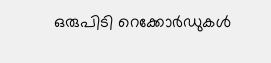ഒരുപിടി റെക്കോർഡുകൾ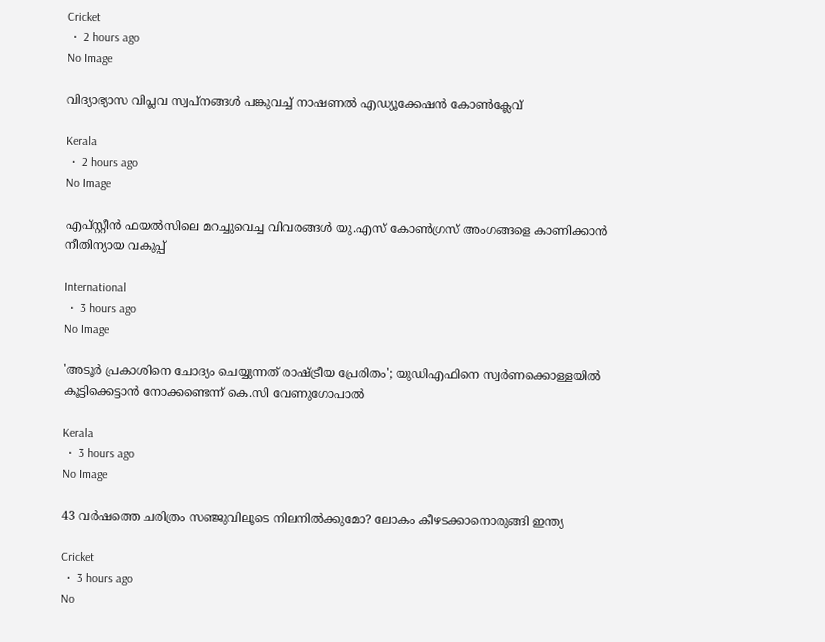Cricket
  •  2 hours ago
No Image

വിദ്യാഭ്യാസ വിപ്ലവ സ്വപ്നങ്ങൾ പങ്കുവച്ച് നാഷണൽ എഡ്യൂക്കേഷൻ കോൺക്ലേവ്

Kerala
  •  2 hours ago
No Image

എപ്സ്റ്റീന്‍ ഫയല്‍സിലെ മറച്ചുവെച്ച വിവരങ്ങള്‍ യു.എസ് കോണ്‍ഗ്രസ് അംഗങ്ങളെ കാണിക്കാന്‍ നീതിന്യായ വകുപ്പ്

International
  •  3 hours ago
No Image

'അടൂര്‍ പ്രകാശിനെ ചോദ്യം ചെയ്യുന്നത് രാഷ്ട്രീയ പ്രേരിതം'; യുഡിഎഫിനെ സ്വര്‍ണക്കൊള്ളയില്‍ കൂട്ടിക്കെട്ടാന്‍ നോക്കണ്ടെന്ന് കെ.സി വേണുഗോപാല്‍

Kerala
  •  3 hours ago
No Image

43 വർഷത്തെ ചരിത്രം സഞ്ജുവിലൂടെ നിലനിൽക്കുമോ? ലോകം കീഴടക്കാനൊരുങ്ങി ഇന്ത്യ

Cricket
  •  3 hours ago
No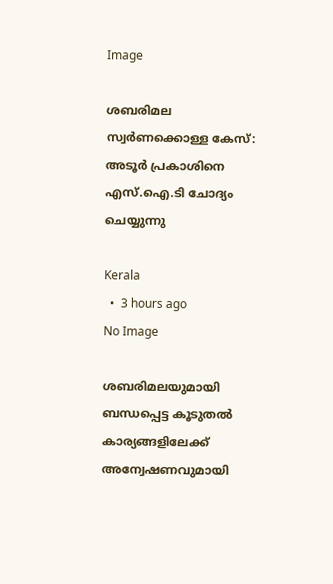Image

ശബരിമല സ്വര്‍ണക്കൊള്ള കേസ്: അടൂര്‍ പ്രകാശിനെ എസ്.ഐ.ടി ചോദ്യം ചെയ്യുന്നു

Kerala
  •  3 hours ago
No Image

ശബരിമലയുമായി ബന്ധപ്പെട്ട കൂടുതല്‍ കാര്യങ്ങളിലേക്ക് അന്വേഷണവുമായി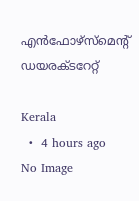എന്‍ഫോഴ്‌സ്‌മെന്റ് ഡയരക്ടറേറ്റ്

Kerala
  •  4 hours ago
No Image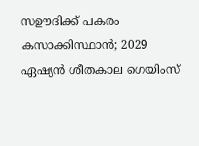സഊദിക്ക് പകരം കസാക്കിസ്ഥാന്‍; 2029 ഏഷ്യന്‍ ശീതകാല ഗെയിംസ്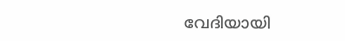വേദിയായി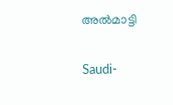അല്‍മാട്ടി

Saudi-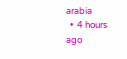arabia
  •  4 hours ago